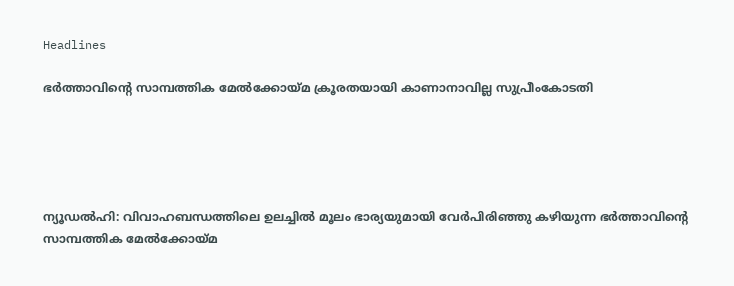Headlines

ഭർത്താവിന്റെ സാമ്പത്തിക മേൽക്കോയ്മ ക്രൂരതയായി കാണാനാവില്ല സുപ്രീംകോടതി





ന്യൂഡൽഹി: വിവാഹബന്ധത്തിലെ ഉലച്ചിൽ മൂലം ഭാര്യയുമായി വേർപിരിഞ്ഞു കഴിയുന്ന ഭർത്താവിന്റെ സാമ്പത്തിക മേൽക്കോയ്‌മ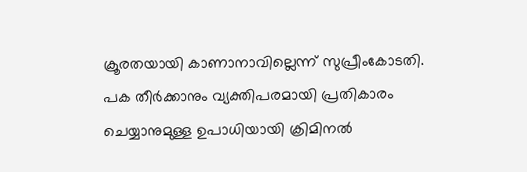ക്രൂരതയായി കാണാനാവില്ലെന്ന് സുപ്രീംകോടതി. പക തീർക്കാനും വ്യക്തിപരമായി പ്രതികാരം ചെയ്യാനുമുള്ള ഉപാധിയായി ക്രിമിനൽ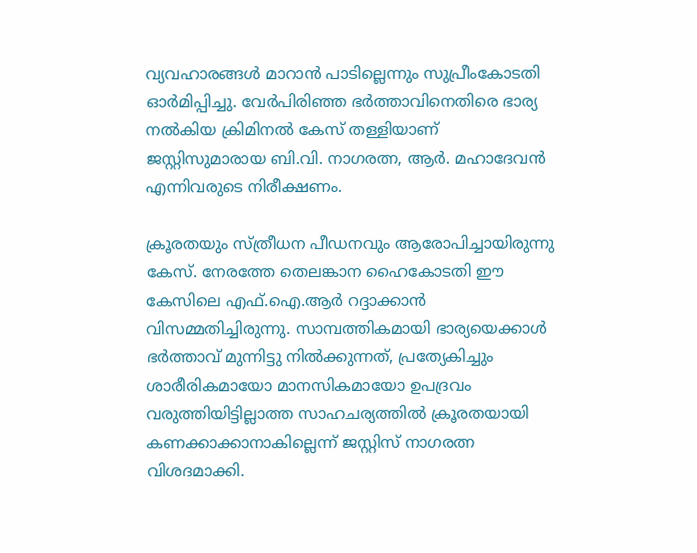വ്യവഹാരങ്ങൾ മാറാൻ പാടില്ലെന്നും സുപ്രീംകോടതി ഓർമിപ്പിച്ചു. വേർപിരിഞ്ഞ ഭർത്താവിനെതിരെ ഭാര്യ നൽകിയ ക്രിമിനൽ കേസ് തള്ളിയാണ് ജസ്റ്റിസുമാരായ ബി.വി. നാഗരത്ന, ആർ. മഹാദേവൻ എന്നിവരുടെ നിരീക്ഷണം.

ക്രൂരതയും സ്ത്രീധന പീഡനവും ആരോപിച്ചായിരുന്നു കേസ്. നേരത്തേ തെലങ്കാന ഹൈകോടതി ഈ കേസിലെ എഫ്.ഐ.ആർ റദ്ദാക്കാൻ വിസമ്മതിച്ചിരുന്നു. സാമ്പത്തികമായി ഭാര്യയെക്കാൾ ഭർത്താവ് മുന്നിട്ടു നിൽക്കുന്നത്, പ്രത്യേകിച്ചും ശാരീരികമായോ മാനസികമായോ ഉപദ്രവം വരുത്തിയിട്ടില്ലാത്ത സാഹചര്യത്തിൽ ക്രൂരതയായി കണക്കാക്കാനാകില്ലെന്ന് ജസ്റ്റിസ് നാഗരത്ന വിശദമാക്കി.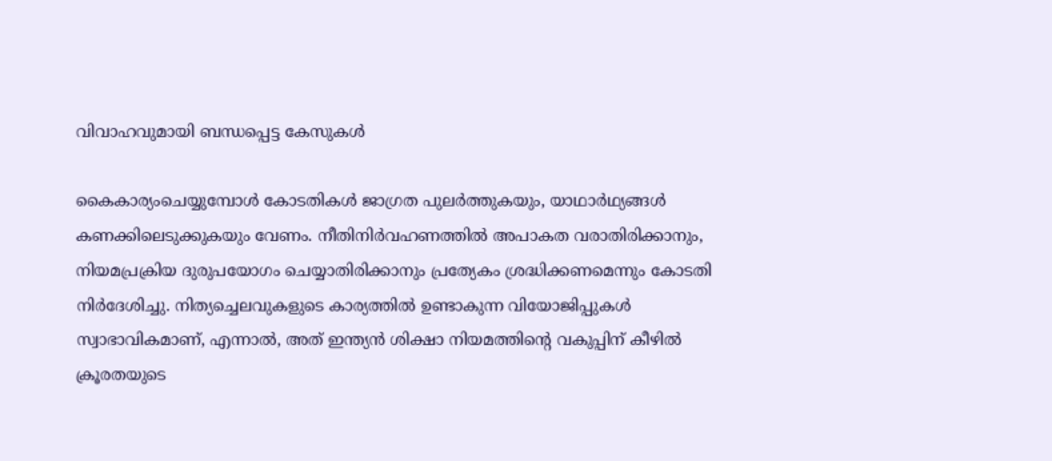വിവാഹവുമായി ബന്ധപ്പെട്ട കേസുകൾ

കൈകാര്യംചെയ്യുമ്പോൾ കോടതികൾ ജാഗ്രത പുലർത്തുകയും, യാഥാർഥ്യങ്ങൾ കണക്കിലെടുക്കുകയും വേണം. നീതിനിർവഹണത്തിൽ അപാകത വരാതിരിക്കാനും, നിയമപ്രക്രിയ ദുരുപയോഗം ചെയ്യാതിരിക്കാനും പ്രത്യേകം ശ്രദ്ധിക്കണമെന്നും കോടതി നിർദേശിച്ചു. നിത്യച്ചെലവുകളുടെ കാര്യത്തിൽ ഉണ്ടാകുന്ന വിയോജിപ്പുകൾ സ്വാഭാവികമാണ്, എന്നാൽ, അത് ഇന്ത്യൻ ശിക്ഷാ നിയമത്തിൻ്റെ വകുപ്പിന് കീഴിൽ ക്രൂരതയുടെ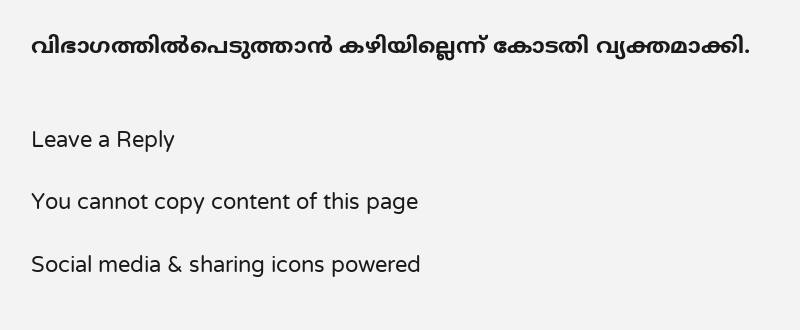വിഭാഗത്തിൽപെടുത്താൻ കഴിയില്ലെന്ന് കോടതി വ്യക്തമാക്കി.


Leave a Reply

You cannot copy content of this page

Social media & sharing icons powered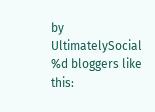by UltimatelySocial
%d bloggers like this: